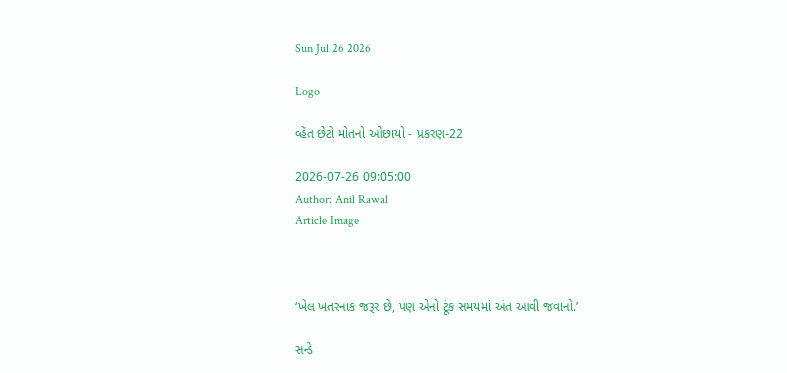Sun Jul 26 2026

Logo

વ્હેંત છેટો મોતનો ઓછાયો - પ્રકરણ-22

2026-07-26 09:05:00
Author: Anil Rawal
Article Image



‘ખેલ ખતરનાક જરૂર છે, પણ એનો ટૂંક સમયમાં અંત આવી જવાનો.’

સન્ડે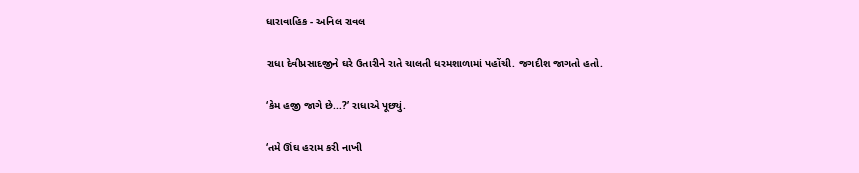ધારાવાહિક - અનિલ રાવલ

રાધા દેવીપ્રસાદજીને ઘરે ઉતારીને રાતે ચાલતી ધરમશાળામાં પહોંચી. જગદીશ જાગતો હતો.

‘કેમ હજી જાગે છે...?’ રાધાએ પૂછ્યું.

‘તમે ઊંઘ હરામ કરી નાખી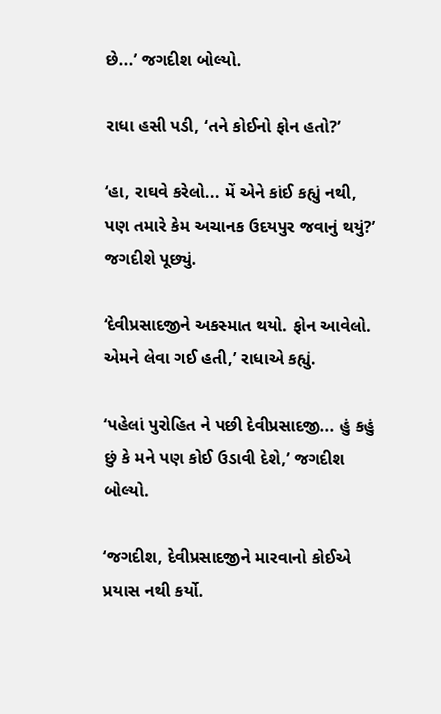છે...’ જગદીશ બોલ્યો.

રાધા હસી પડી, ‘તને કોઈનો ફોન હતો?’

‘હા, રાઘવે કરેલો... મેં એને કાંઈ કહ્યું નથી, પણ તમારે કેમ અચાનક ઉદયપુર જવાનું થયું?’ જગદીશે પૂછ્યું.

‘દેવીપ્રસાદજીને અકસ્માત થયો. ફોન આવેલો. એમને લેવા ગઈ હતી,’ રાધાએ કહ્યું.

‘પહેલાં પુરોહિત ને પછી દેવીપ્રસાદજી... હું કહું છું કે મને પણ કોઈ ઉડાવી દેશે,’ જગદીશ બોલ્યો.

‘જગદીશ, દેવીપ્રસાદજીને મારવાનો કોઈએ પ્રયાસ નથી કર્યો.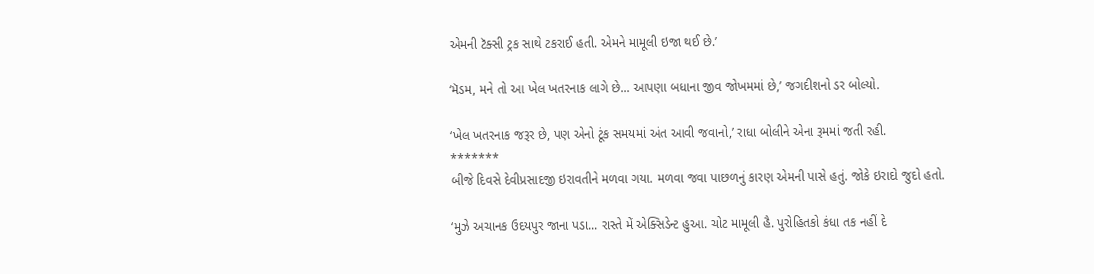એમની ટૅક્સી ટ્રક સાથે ટકરાઈ હતી. એમને મામૂલી ઇજા થઈ છે.’

‘મૅડમ, મને તો આ ખેલ ખતરનાક લાગે છે... આપણા બધાના જીવ જોખમમાં છે,’ જગદીશનો ડર બોલ્યો.

‘ખેલ ખતરનાક જરૂર છે, પણ એનો ટૂંક સમયમાં અંત આવી જવાનો,’ રાધા બોલીને એના રૂમમાં જતી રહી.
*******
બીજે દિવસે દેવીપ્રસાદજી ઇરાવતીને મળવા ગયા. મળવા જવા પાછળનું કારણ એમની પાસે હતું. જોકે ઇરાદો જુદો હતો.

‘મુઝે અચાનક ઉદયપુર જાના પડા... રાસ્તે મેં એક્સિડેન્ટ હુઆ. ચોટ મામૂલી હૈ. પુરોહિતકો કંધા તક નહીં દે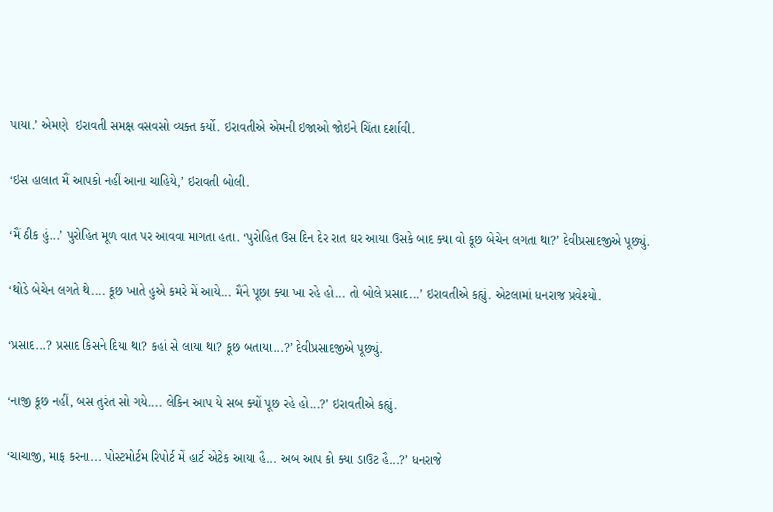પાયા.’ એમણે  ઇરાવતી સમક્ષ વસવસો વ્યક્ત કર્યો. ઇરાવતીએ એમની ઇજાઓ જોઇને ચિંતા દર્શાવી.

‘ઇસ હાલાત મૈં આપકો નહીં આના ચાહિયે,’ ઇરાવતી બોલી.

‘મૈં ઠીક હું...’ પુરોહિત મૂળ વાત પર આવવા માગતા હતા. ‘પુરોહિત ઉસ દિન દેર રાત ઘર આયા ઉસકે બાદ ક્યા વો કૂછ બેચેન લગતા થા?’ દેવીપ્રસાદજીએ પૂછ્યું.

‘થોડે બેચેન લગતે થે.... કૂછ ખાતે હુએ કમરે મેં આયે... મૈંને પૂછા ક્યા ખા રહે હો... તો બોલે પ્રસાદ...’ ઇરાવતીએ કહ્યું. એટલામાં ધનરાજ પ્રવેશ્યો.

‘પ્રસાદ...? પ્રસાદ કિસને દિયા થા? કહાં સે લાયા થા? કૂછ બતાયા...?’ દેવીપ્રસાદજીએ પૂછ્યું.

‘નાજી કૂછ નહીં, બસ તુરંત સો ગયે.... લેકિન આપ યે સબ ક્યોં પૂછ રહે હો...?’ ઇરાવતીએ કહ્યું.

‘ચાચાજી, માફ કરના... પોસ્ટમોર્ટમ રિપોર્ટ મેં હાર્ટ એટેક આયા હૈ... અબ આપ કો ક્યા ડાઉટ હૈ...?’ ધનરાજે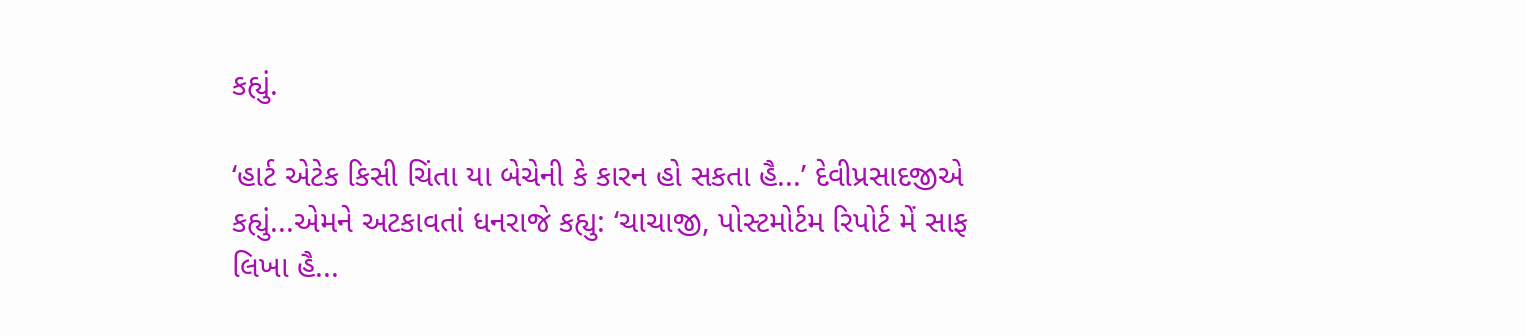કહ્યું.

‘હાર્ટ એટેક કિસી ચિંતા યા બેચેની કે કારન હો સકતા હૈ...’ દેવીપ્રસાદજીએ કહ્યું...એમને અટકાવતાં ધનરાજે કહ્યુ: ‘ચાચાજી, પોસ્ટમોર્ટમ રિપોર્ટ મેં સાફ લિખા હૈ...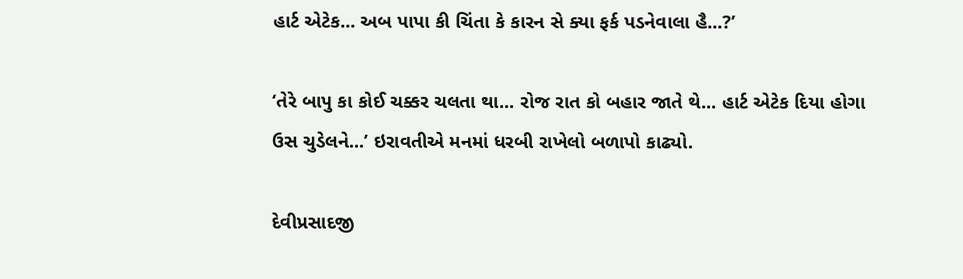હાર્ટ એટેક... અબ પાપા કી ચિંતા કે કારન સે ક્યા ફર્ક પડનેવાલા હૈ...?’

‘તેરે બાપુ કા કોઈ ચક્કર ચલતા થા... રોજ રાત કો બહાર જાતે થે... હાર્ટ એટેક દિયા હોગા ઉસ ચુડેલને...’ ઇરાવતીએ મનમાં ધરબી રાખેલો બળાપો કાઢ્યો.

દેવીપ્રસાદજી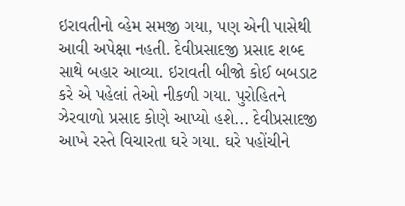ઇરાવતીનો વ્હેમ સમજી ગયા, પણ એની પાસેથી આવી અપેક્ષા નહતી. દેવીપ્રસાદજી પ્રસાદ શબ્દ સાથે બહાર આવ્યા. ઇરાવતી બીજો કોઈ બબડાટ કરે એ પહેલાં તેઓ નીકળી ગયા. પુરોહિતને ઝેરવાળો પ્રસાદ કોણે આપ્યો હશે... દેવીપ્રસાદજી આખે રસ્તે વિચારતા ઘરે ગયા. ઘરે પહોંચીને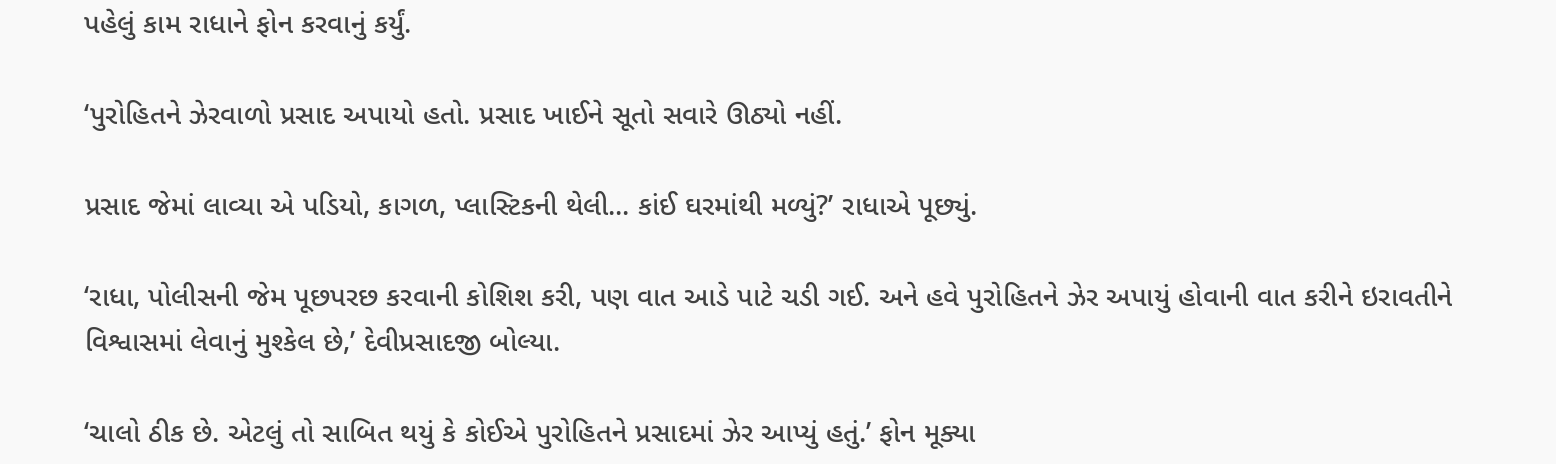પહેલું કામ રાધાને ફોન કરવાનું કર્યું.

‘પુરોહિતને ઝેરવાળો પ્રસાદ અપાયો હતો. પ્રસાદ ખાઈને સૂતો સવારે ઊઠ્યો નહીં.

પ્રસાદ જેમાં લાવ્યા એ પડિયો, કાગળ, પ્લાસ્ટિકની થેલી... કાંઈ ઘરમાંથી મળ્યું?’ રાધાએ પૂછ્યું.

‘રાધા, પોલીસની જેમ પૂછપરછ કરવાની કોશિશ કરી, પણ વાત આડે પાટે ચડી ગઈ. અને હવે પુરોહિતને ઝેર અપાયું હોવાની વાત કરીને ઇરાવતીને વિશ્વાસમાં લેવાનું મુશ્કેલ છે,’ દેવીપ્રસાદજી બોલ્યા.

‘ચાલો ઠીક છે. એટલું તો સાબિત થયું કે કોઈએ પુરોહિતને પ્રસાદમાં ઝેર આપ્યું હતું.’ ફોન મૂક્યા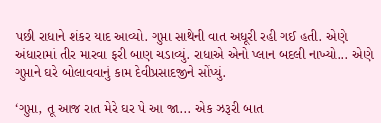પછી રાધાને શંકર યાદ આવ્યો. ગુપ્તા સાથેની વાત અધૂરી રહી ગઈ હતી. એણે અંધારામાં તીર મારવા ફરી બાણ ચડાવ્યું. રાધાએ એનો પ્લાન બદલી નાખ્યો... એણે ગુપ્તાને ઘરે બોલાવવાનું કામ દેવીપ્રસાદજીને સોંપ્યું.

‘ગુપ્તા, તૂ આજ રાત મેરે ઘર પે આ જા... એક ઝરૂરી બાત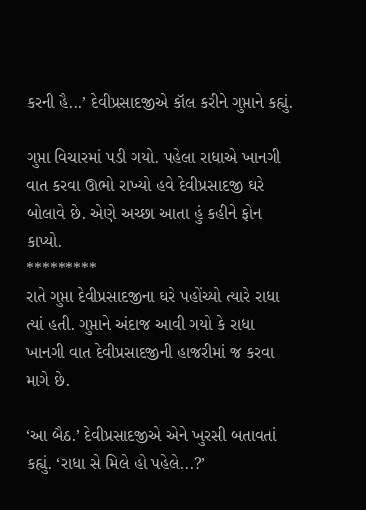કરની હૈ...’ દેવીપ્રસાદજીએ કૉલ કરીને ગુપ્તાને કહ્યું.

ગુપ્તા વિચારમાં પડી ગયો. પહેલા રાધાએ ખાનગી વાત કરવા ઊભો રાખ્યો હવે દેવીપ્રસાદજી ઘરે બોલાવે છે. એણે અચ્છા આતા હું કહીને ફોન કાપ્યો.
*********
રાતે ગુપ્તા દેવીપ્રસાદજીના ઘરે પહોંચ્યો ત્યારે રાધા ત્યાં હતી. ગુપ્તાને અંદાજ આવી ગયો કે રાધા ખાનગી વાત દેવીપ્રસાદજીની હાજરીમાં જ કરવા માગે છે.

‘આ બૈઠ.’ દેવીપ્રસાદજીએ એને ખુરસી બતાવતાં કહ્યું. ‘રાધા સે મિલે હો પહેલે...?’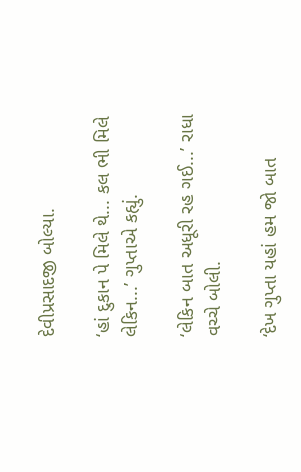દેવીપ્રસાદજી બોલ્યા.

‘હાં દુકાન પે મિલે થે... કલ ભી મિલે લેકિન...’ ગુપ્તાએ કહ્યું.

‘લેકિન બાત અધૂરી રહ ગઈ...’ રાધા વચ્ચે બોલી.

‘દેખ ગુપ્તા યહાં હમ જો બાત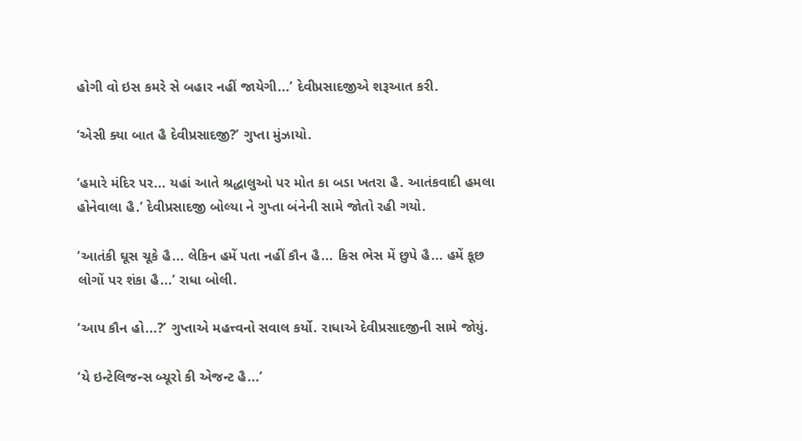હોગી વો ઇસ કમરે સે બહાર નહીં જાયેગી...’ દેવીપ્રસાદજીએ શરૂઆત કરી.

‘એસી ક્યા બાત હૈ દેવીપ્રસાદજી?’ ગુપ્તા મુંઝાયો.

‘હમારે મંદિર પર... યહાં આતે શ્રદ્ધાલુઓ પર મોત કા બડા ખતરા હૈ. આતંકવાદી હમલા હોનેવાલા હૈ.’ દેવીપ્રસાદજી બોલ્યા ને ગુપ્તા બંનેની સામે જોતો રહી ગયો.

‘આતંકી ઘૂસ ચૂકે હૈ... લેકિન હમેં પતા નહીં કૌન હૈ... કિસ ભેસ મેં છુપે હૈ... હમેં કૂછ લોગોં પર શંકા હૈ...’ રાધા બોલી.

‘આપ કૌન હો...?’ ગુપ્તાએ મહત્ત્વનો સવાલ કર્યો. રાધાએ દેવીપ્રસાદજીની સામે જોયું.

‘યે ઇન્ટેલિજન્સ બ્યૂરો કી એજન્ટ હૈ...’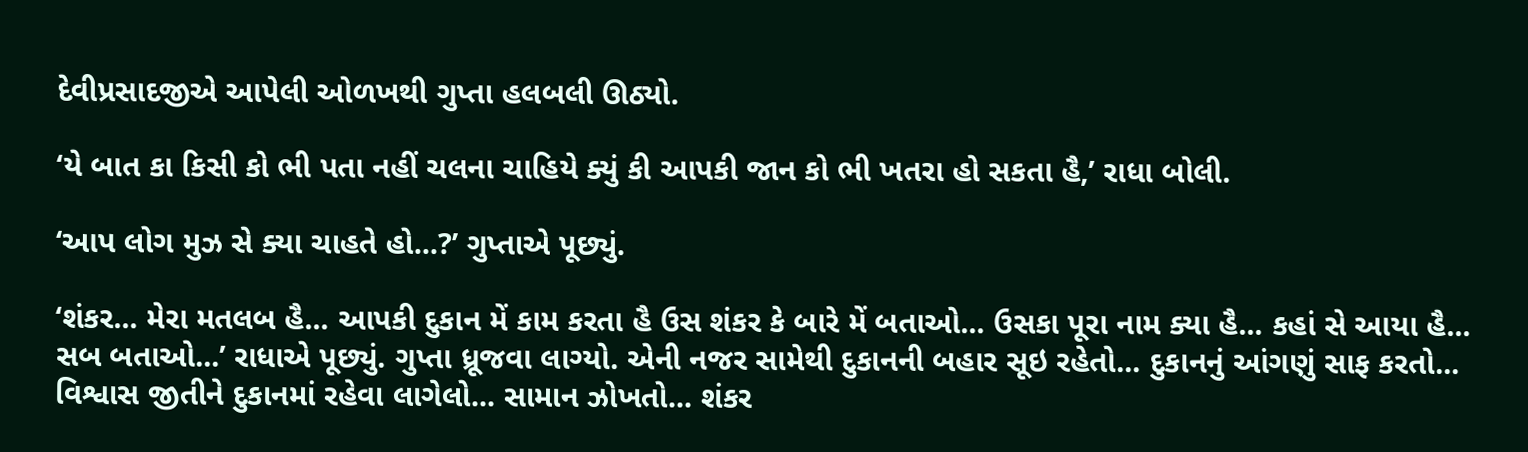દેવીપ્રસાદજીએ આપેલી ઓળખથી ગુપ્તા હલબલી ઊઠ્યો.

‘યે બાત કા કિસી કો ભી પતા નહીં ચલના ચાહિયે ક્યું કી આપકી જાન કો ભી ખતરા હો સકતા હૈ,’ રાધા બોલી.

‘આપ લોગ મુઝ સે ક્યા ચાહતે હો...?’ ગુપ્તાએ પૂછ્યું.

‘શંકર... મેરા મતલબ હૈ... આપકી દુકાન મેં કામ કરતા હૈ ઉસ શંકર કે બારે મેં બતાઓ... ઉસકા પૂરા નામ ક્યા હૈ... કહાં સે આયા હૈ... સબ બતાઓ...’ રાધાએ પૂછ્યું. ગુપ્તા ધ્રૂજવા લાગ્યો. એની નજર સામેથી દુકાનની બહાર સૂઇ રહેતો... દુકાનનું આંગણું સાફ કરતો... વિશ્વાસ જીતીને દુકાનમાં રહેવા લાગેલો... સામાન ઝોખતો... શંકર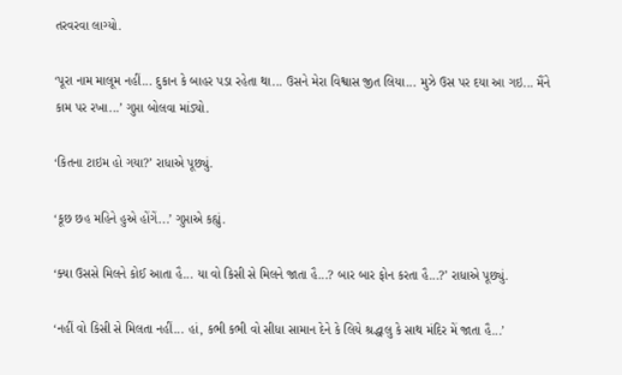તરવરવા લાગ્યો.

‘પૂરા નામ માલૂમ નહીં... દુકાન કે બાહર પડા રહેતા થા... ઉસને મેરા વિશ્વાસ જીત લિયા... મુઝે ઉસ પર દયા આ ગઇ... મૈંને કામ પર રખા...’ ગુપ્તા બોલવા માંડ્યો.

‘કિતના ટાઇમ હો ગયા?’ રાધાએ પૂછ્યું.

‘કૂછ છહ મહિને હુએ હોંગેં...’ ગુપ્તાએ કહ્યું.

‘ક્યા ઉસસે મિલને કોઈ આતા હૈ... યા વો કિસી સે મિલને જાતા હૈ...? બાર બાર ફોન કરતા હૈ...?’ રાધાએ પૂછ્યું.

‘નહીં વો કિસી સે મિલતા નહીં... હાં, કભી કભી વો સીધા સામાન દેને કે લિયે શ્રદ્ધાલુ કે સાથ મંદિર મેં જાતા હૈ...’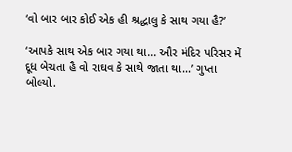‘વો બાર બાર કોઈ એક હી શ્રદ્ધાલુ કે સાથ ગયા હૈ?’

‘આપકે સાથ એક બાર ગયા થા... ઔર મંદિર પરિસર મેં દૂધ બેચતા હૈ વો રાઘવ કે સાથે જાતા થા...’ ગુપ્તા બોલ્યો.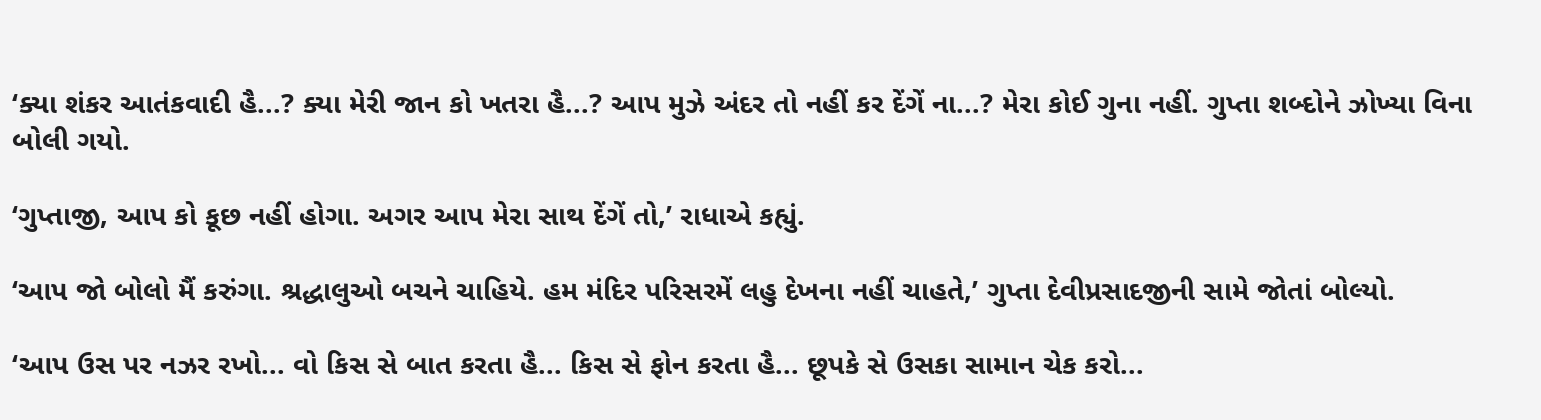‘ક્યા શંકર આતંકવાદી હૈ...? ક્યા મેરી જાન કો ખતરા હૈ...? આપ મુઝે અંદર તો નહીં કર દેંગેં ના...? મેરા કોઈ ગુના નહીં. ગુપ્તા શબ્દોને ઝોખ્યા વિના બોલી ગયો.

‘ગુપ્તાજી, આપ કો કૂછ નહીં હોગા. અગર આપ મેરા સાથ દેંગેં તો,’ રાધાએ કહ્યું.

‘આપ જો બોલો મૈં કરુંગા. શ્રદ્ધાલુઓ બચને ચાહિયે. હમ મંદિર પરિસરમેં લહુ દેખના નહીં ચાહતે,’ ગુપ્તા દેવીપ્રસાદજીની સામે જોતાં બોલ્યો.

‘આપ ઉસ પર નઝર રખો... વો કિસ સે બાત કરતા હૈ... કિસ સે ફોન કરતા હૈ... છૂપકે સે ઉસકા સામાન ચેક કરો...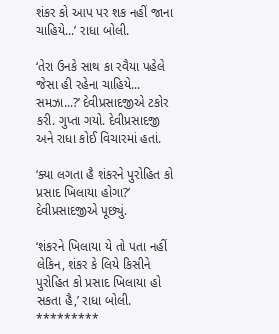શંકર કો આપ પર શક નહીં જાના ચાહિયે...’ રાધા બોલી.

‘તેરા ઉનકે સાથ કા રવૈયા પહેલે જેસા હી રહેના ચાહિયે... સમઝા...?’ દેવીપ્રસાદજીએ ટકોર કરી. ગુપ્તા ગયો. દેવીપ્રસાદજી અને રાધા કોઈ વિચારમાં હતાં.

‘ક્યા લગતા હૈ શંકરને પુરોહિત કો પ્રસાદ ખિલાયા હોગા?’ દેવીપ્રસાદજીએ પૂછ્યું.

‘શંકરને ખિલાયા યે તો પતા નહીં લેકિન, શંકર કે લિયે કિસીને પુરોહિત કો પ્રસાદ ખિલાયા હો સકતા હૈ,’ રાધા બોલી.
*********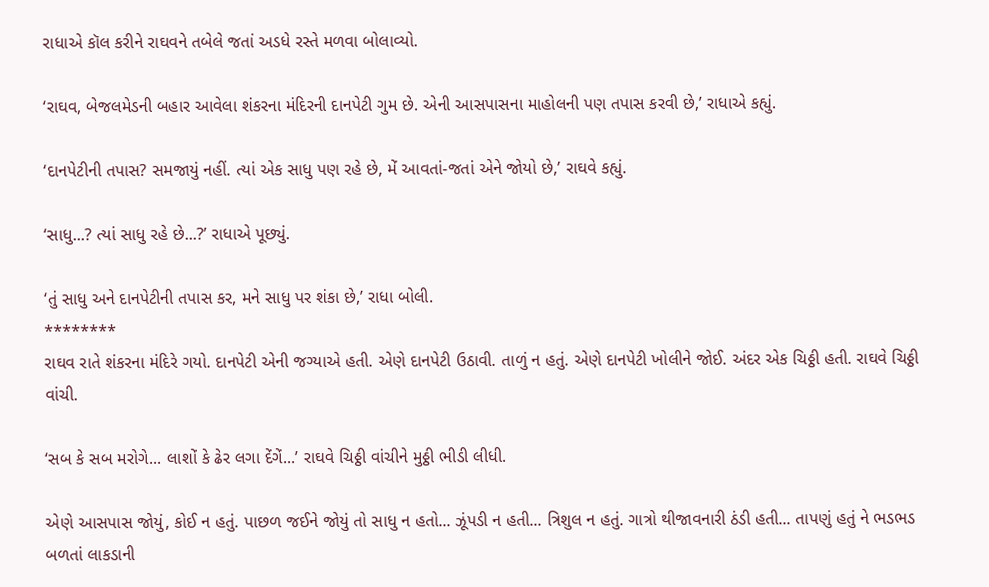રાધાએ કૉલ કરીને રાઘવને તબેલે જતાં અડધે રસ્તે મળવા બોલાવ્યો.

‘રાઘવ, બેજલમેડની બહાર આવેલા શંકરના મંદિરની દાનપેટી ગુમ છે. એની આસપાસના માહોલની પણ તપાસ કરવી છે,’ રાધાએ કહ્યું.

‘દાનપેટીની તપાસ? સમજાયું નહીં. ત્યાં એક સાધુ પણ રહે છે, મેં આવતાં-જતાં એને જોયો છે,’ રાઘવે કહ્યું.

‘સાધુ...? ત્યાં સાધુ રહે છે...?’ રાધાએ પૂછ્યું.

‘તું સાધુ અને દાનપેટીની તપાસ કર, મને સાધુ પર શંકા છે,’ રાધા બોલી.
********
રાઘવ રાતે શંકરના મંદિરે ગયો. દાનપેટી એની જગ્યાએ હતી. એણે દાનપેટી ઉઠાવી. તાળું ન હતું. એણે દાનપેટી ખોલીને જોઈ. અંદર એક ચિઠ્ઠી હતી. રાઘવે ચિઠ્ઠી વાંચી.

‘સબ કે સબ મરોગે... લાશોં કે ઢેર લગા દેંગેં...’ રાઘવે ચિઠ્ઠી વાંચીને મુઠ્ઠી ભીડી લીધી.

એણે આસપાસ જોયું, કોઈ ન હતું. પાછળ જઈને જોયું તો સાધુ ન હતો... ઝૂંપડી ન હતી... ત્રિશુલ ન હતું. ગાત્રો થીજાવનારી ઠંડી હતી... તાપણું હતું ને ભડભડ બળતાં લાકડાની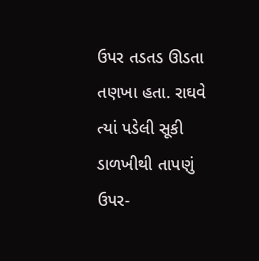ઉપર તડતડ ઊડતા તણખા હતા. રાઘવે ત્યાં પડેલી સૂકી ડાળખીથી તાપણું ઉપર-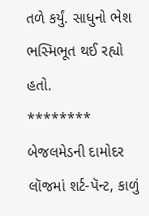તળે કર્યું. સાધુનો ભેશ ભસ્મિભૂત થઈ રહ્યો હતો.
********
બેજલમેડની દામોદર લૉજમાં શર્ટ-પૅન્ટ, કાળું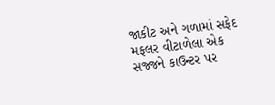જાકીટ અને ગળામાં સફેદ મફલર વીટાળેલા એક સજ્જને કાઉન્ટર પર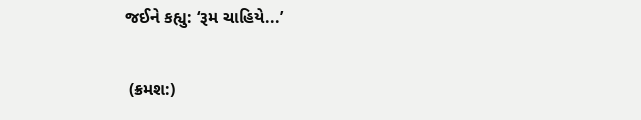જઈને કહ્યુ: ‘રૂમ ચાહિયે...’

 (ક્રમશ:)